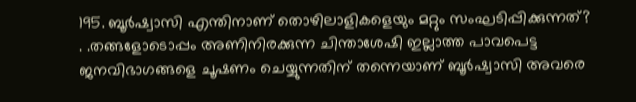195. ബൂർഷ്വാസി എന്തിനാണ് തൊഴിലാളികളെയും മറ്റും സംഘടിപ്പിക്കുന്നത്?
. .തങ്ങളോടൊപ്പം അണിനിരക്കുന്ന ചിന്താശേഷി ഇല്ലാത്ത പാവപെട്ട ജനവിഭാഗങ്ങളെ ചൂഷണം ചെയ്യുന്നതിന് തന്നെയാണ് ബൂർഷ്വാസി അവരെ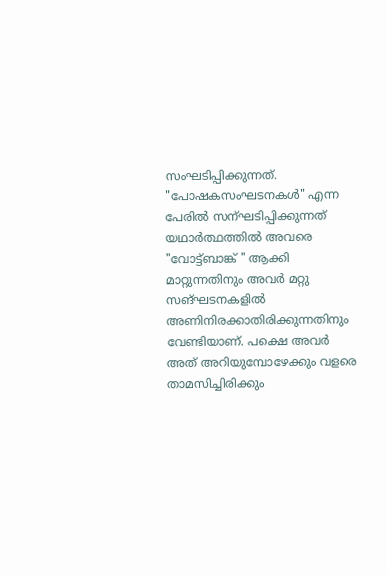സംഘടിപ്പിക്കുന്നത്. "പോഷകസംഘടനകൾ" എന്ന പേരിൽ സന്ഘടിപ്പിക്കുന്നത് യഥാർത്ഥത്തിൽ അവരെ "വോട്ട്ബാങ്ക് " ആക്കി മാറ്റുന്നതിനും അവർ മറ്റു സങ്ഘടനകളിൽ അണിനിരക്കാതിരിക്കുന്നതിനും വേണ്ടിയാണ്. പക്ഷെ അവർ അത് അറിയുമ്പോഴേക്കും വളരെ താമസിച്ചിരിക്കും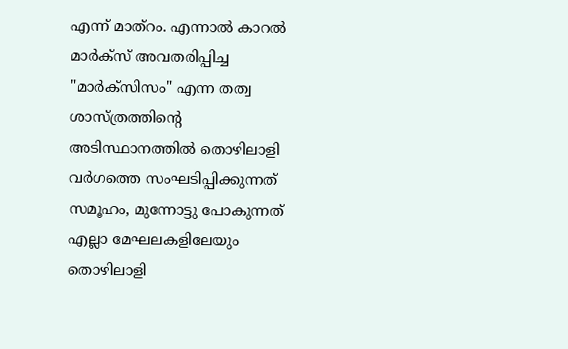എന്ന് മാത്റം. എന്നാൽ കാറൽ മാർക്സ് അവതരിപ്പിച്ച "മാർക്സിസം" എന്ന തത്വ ശാസ്ത്രത്തിന്റെ അടിസ്ഥാനത്തിൽ തൊഴിലാളി വർഗത്തെ സംഘടിപ്പിക്കുന്നത് സമൂഹം, മുന്നോട്ടു പോകുന്നത് എല്ലാ മേഘലകളിലേയും തൊഴിലാളി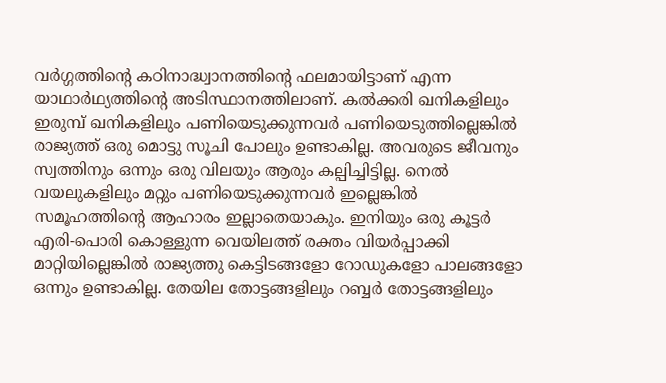വർഗ്ഗത്തിന്റെ കഠിനാദ്ധ്വാനത്തിന്റെ ഫലമായിട്ടാണ് എന്ന യാഥാർഥ്യത്തിന്റെ അടിസ്ഥാനത്തിലാണ്. കൽക്കരി ഖനികളിലും ഇരുമ്പ് ഖനികളിലും പണിയെടുക്കുന്നവർ പണിയെടുത്തില്ലെങ്കിൽ രാജ്യത്ത് ഒരു മൊട്ടു സൂചി പോലും ഉണ്ടാകില്ല. അവരുടെ ജീവനും സ്വത്തിനും ഒന്നും ഒരു വിലയും ആരും കല്പിച്ചിട്ടില്ല. നെൽ വയലുകളിലും മറ്റും പണിയെടുക്കുന്നവർ ഇല്ലെങ്കിൽ സമൂഹത്തിന്റെ ആഹാരം ഇല്ലാതെയാകും. ഇനിയും ഒരു കൂട്ടർ എരി-പൊരി കൊള്ളുന്ന വെയിലത്ത് രക്തം വിയർപ്പാക്കി മാറ്റിയില്ലെങ്കിൽ രാജ്യത്തു കെട്ടിടങ്ങളോ റോഡുകളോ പാലങ്ങളോ ഒന്നും ഉണ്ടാകില്ല. തേയില തോട്ടങ്ങളിലും റബ്ബർ തോട്ടങ്ങളിലും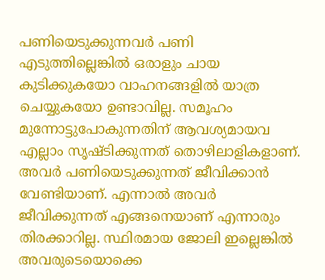പണിയെടുക്കുന്നവർ പണി എടുത്തില്ലെങ്കിൽ ഒരാളും ചായ കുടിക്കുകയോ വാഹനങ്ങളിൽ യാത്ര ചെയ്യുകയോ ഉണ്ടാവില്ല. സമൂഹം മുന്നോട്ടുപോകുന്നതിന് ആവശ്യമായവ എല്ലാം സൃഷ്ടിക്കുന്നത് തൊഴിലാളികളാണ്. അവർ പണിയെടുക്കുന്നത് ജീവിക്കാൻ വേണ്ടിയാണ്. എന്നാൽ അവർ ജീവിക്കുന്നത് എങ്ങനെയാണ് എന്നാരും തിരക്കാറില്ല. സ്ഥിരമായ ജോലി ഇല്ലെങ്കിൽ അവരുടെയൊക്കെ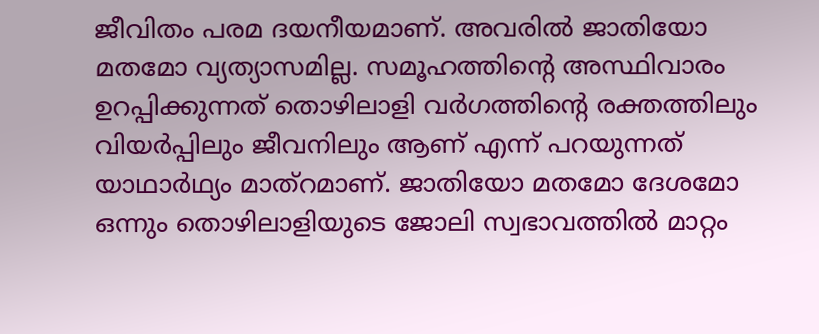ജീവിതം പരമ ദയനീയമാണ്. അവരിൽ ജാതിയോ മതമോ വ്യത്യാസമില്ല. സമൂഹത്തിന്റെ അസ്ഥിവാരം ഉറപ്പിക്കുന്നത് തൊഴിലാളി വർഗത്തിന്റെ രക്തത്തിലും വിയർപ്പിലും ജീവനിലും ആണ് എന്ന് പറയുന്നത് യാഥാർഥ്യം മാത്റമാണ്. ജാതിയോ മതമോ ദേശമോ ഒന്നും തൊഴിലാളിയുടെ ജോലി സ്വഭാവത്തിൽ മാറ്റം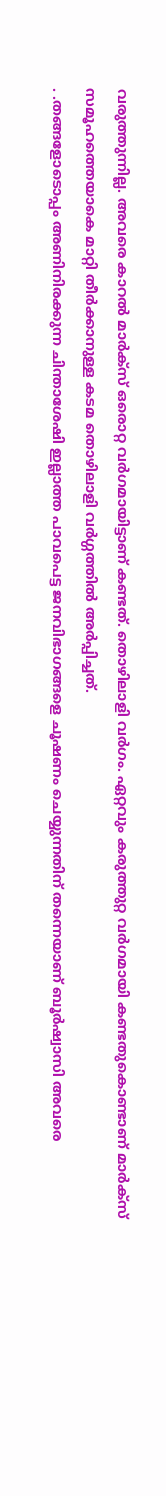വരുത്തുന്നില്ല. അവരെ കാറൽ മാർക്സ് ഒരൊറ്റ വർഗമായിട്ടാണ് കണ്ടത്. തൊഴിലാളി വർഗം. ഏറ്റവും കരുത്തുറ്റ വർഗമായി കണ്ടതുകൊണ്ടാണ് മാർക്സ് സമൂഹത്തെയാകെ മാറ്റി തീർക്കാനുള്ള കടമ തൊഴിലാളി വർഗ്ഗത്തിൽ അർപ്പിച്ചത്.
. .തങ്ങളോടൊപ്പം അണിനിരക്കുന്ന ചിന്താശേഷി ഇല്ലാത്ത പാവപെട്ട ജനവിഭാഗങ്ങളെ ചൂഷണം ചെയ്യുന്നതിന് തന്നെയാണ് ബൂർഷ്വാസി അവരെ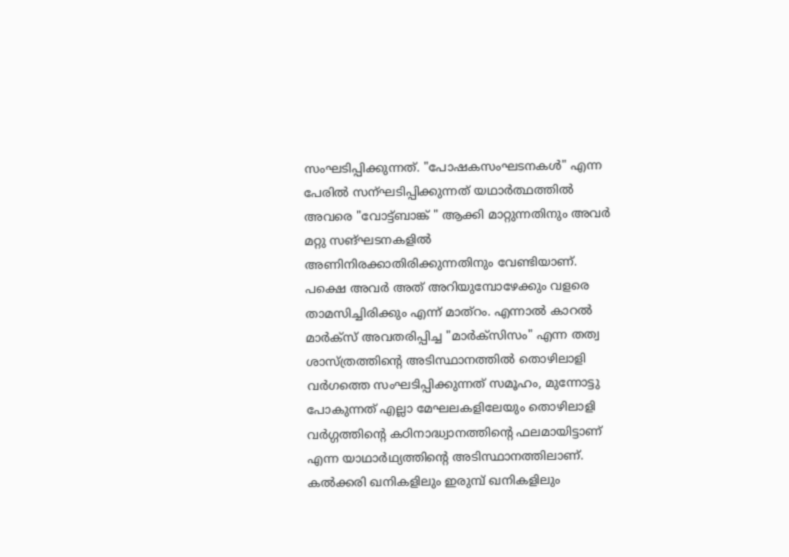സംഘടിപ്പിക്കുന്നത്. "പോഷകസംഘടനകൾ" എന്ന പേരിൽ സന്ഘടിപ്പിക്കുന്നത് യഥാർത്ഥത്തിൽ അവരെ "വോട്ട്ബാങ്ക് " ആക്കി മാറ്റുന്നതിനും അവർ മറ്റു സങ്ഘടനകളിൽ അണിനിരക്കാതിരിക്കുന്നതിനും വേണ്ടിയാണ്. പക്ഷെ അവർ അത് അറിയുമ്പോഴേക്കും വളരെ താമസിച്ചിരിക്കും എന്ന് മാത്റം. എന്നാൽ കാറൽ മാർക്സ് അവതരിപ്പിച്ച "മാർക്സിസം" എന്ന തത്വ ശാസ്ത്രത്തിന്റെ അടിസ്ഥാനത്തിൽ തൊഴിലാളി വർഗത്തെ സംഘടിപ്പിക്കുന്നത് സമൂഹം, മുന്നോട്ടു പോകുന്നത് എല്ലാ മേഘലകളിലേയും തൊഴിലാളി വർഗ്ഗത്തിന്റെ കഠിനാദ്ധ്വാനത്തിന്റെ ഫലമായിട്ടാണ് എന്ന യാഥാർഥ്യത്തിന്റെ അടിസ്ഥാനത്തിലാണ്. കൽക്കരി ഖനികളിലും ഇരുമ്പ് ഖനികളിലും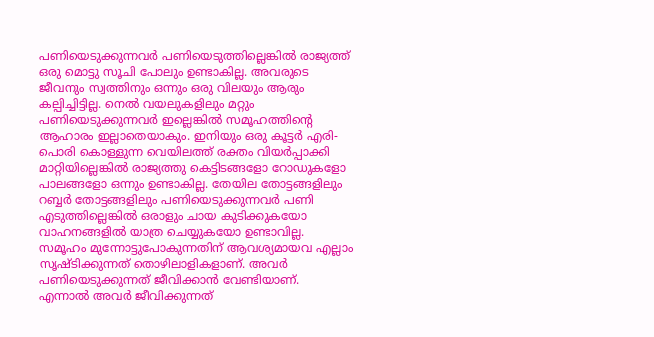പണിയെടുക്കുന്നവർ പണിയെടുത്തില്ലെങ്കിൽ രാജ്യത്ത് ഒരു മൊട്ടു സൂചി പോലും ഉണ്ടാകില്ല. അവരുടെ ജീവനും സ്വത്തിനും ഒന്നും ഒരു വിലയും ആരും കല്പിച്ചിട്ടില്ല. നെൽ വയലുകളിലും മറ്റും പണിയെടുക്കുന്നവർ ഇല്ലെങ്കിൽ സമൂഹത്തിന്റെ ആഹാരം ഇല്ലാതെയാകും. ഇനിയും ഒരു കൂട്ടർ എരി-പൊരി കൊള്ളുന്ന വെയിലത്ത് രക്തം വിയർപ്പാക്കി മാറ്റിയില്ലെങ്കിൽ രാജ്യത്തു കെട്ടിടങ്ങളോ റോഡുകളോ പാലങ്ങളോ ഒന്നും ഉണ്ടാകില്ല. തേയില തോട്ടങ്ങളിലും റബ്ബർ തോട്ടങ്ങളിലും പണിയെടുക്കുന്നവർ പണി എടുത്തില്ലെങ്കിൽ ഒരാളും ചായ കുടിക്കുകയോ വാഹനങ്ങളിൽ യാത്ര ചെയ്യുകയോ ഉണ്ടാവില്ല. സമൂഹം മുന്നോട്ടുപോകുന്നതിന് ആവശ്യമായവ എല്ലാം സൃഷ്ടിക്കുന്നത് തൊഴിലാളികളാണ്. അവർ പണിയെടുക്കുന്നത് ജീവിക്കാൻ വേണ്ടിയാണ്. എന്നാൽ അവർ ജീവിക്കുന്നത്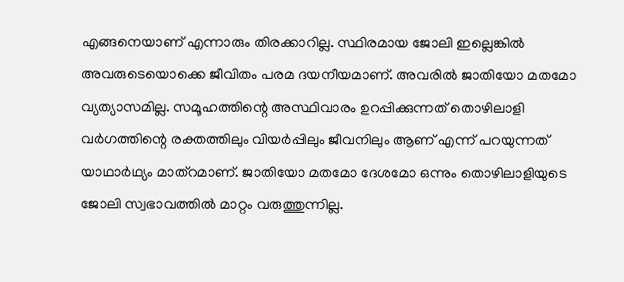എങ്ങനെയാണ് എന്നാരും തിരക്കാറില്ല. സ്ഥിരമായ ജോലി ഇല്ലെങ്കിൽ അവരുടെയൊക്കെ ജീവിതം പരമ ദയനീയമാണ്. അവരിൽ ജാതിയോ മതമോ വ്യത്യാസമില്ല. സമൂഹത്തിന്റെ അസ്ഥിവാരം ഉറപ്പിക്കുന്നത് തൊഴിലാളി വർഗത്തിന്റെ രക്തത്തിലും വിയർപ്പിലും ജീവനിലും ആണ് എന്ന് പറയുന്നത് യാഥാർഥ്യം മാത്റമാണ്. ജാതിയോ മതമോ ദേശമോ ഒന്നും തൊഴിലാളിയുടെ ജോലി സ്വഭാവത്തിൽ മാറ്റം വരുത്തുന്നില്ല.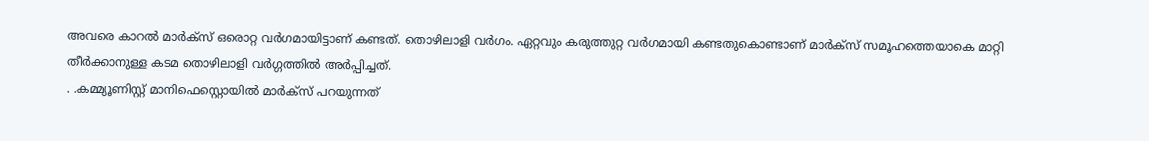അവരെ കാറൽ മാർക്സ് ഒരൊറ്റ വർഗമായിട്ടാണ് കണ്ടത്. തൊഴിലാളി വർഗം. ഏറ്റവും കരുത്തുറ്റ വർഗമായി കണ്ടതുകൊണ്ടാണ് മാർക്സ് സമൂഹത്തെയാകെ മാറ്റി തീർക്കാനുള്ള കടമ തൊഴിലാളി വർഗ്ഗത്തിൽ അർപ്പിച്ചത്.
. .കമ്മ്യൂണിസ്റ്റ് മാനിഫെസ്റ്റൊയിൽ മാർക്സ് പറയുന്നത്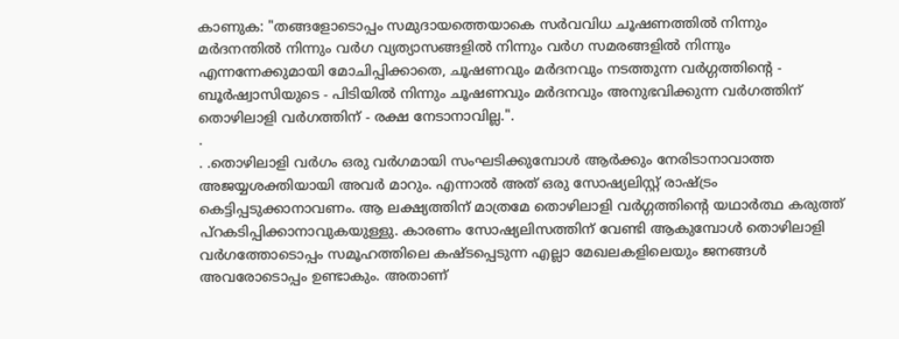കാണുക: "തങ്ങളോടൊപ്പം സമുദായത്തെയാകെ സർവവിധ ചൂഷണത്തിൽ നിന്നും മർദനന്തിൽ നിന്നും വർഗ വ്യത്യാസങ്ങളിൽ നിന്നും വർഗ സമരങ്ങളിൽ നിന്നും എന്നന്നേക്കുമായി മോചിപ്പിക്കാതെ, ചൂഷണവും മർദനവും നടത്തുന്ന വർഗ്ഗത്തിന്റെ - ബൂർഷ്വാസിയുടെ - പിടിയിൽ നിന്നും ചൂഷണവും മർദനവും അനുഭവിക്കുന്ന വർഗത്തിന് തൊഴിലാളി വർഗത്തിന് - രക്ഷ നേടാനാവില്ല.".
.
. .തൊഴിലാളി വർഗം ഒരു വർഗമായി സംഘടിക്കുമ്പോൾ ആർക്കും നേരിടാനാവാത്ത അജയ്യശക്തിയായി അവർ മാറും. എന്നാൽ അത് ഒരു സോഷ്യലിസ്റ്റ് രാഷ്ട്രം കെട്ടിപ്പടുക്കാനാവണം. ആ ലക്ഷ്യത്തിന് മാത്രമേ തൊഴിലാളി വർഗ്ഗത്തിന്റെ യഥാർത്ഥ കരുത്ത് പ്റകടിപ്പിക്കാനാവുകയുള്ളു. കാരണം സോഷ്യലിസത്തിന് വേണ്ടി ആകുമ്പോൾ തൊഴിലാളി വർഗത്തോടൊപ്പം സമൂഹത്തിലെ കഷ്ടപ്പെടുന്ന എല്ലാ മേഖലകളിലെയും ജനങ്ങൾ അവരോടൊപ്പം ഉണ്ടാകും. അതാണ്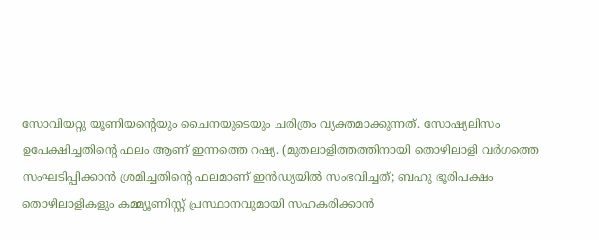സോവിയറ്റു യൂണിയന്റെയും ചൈനയുടെയും ചരിത്രം വ്യക്തമാക്കുന്നത്. സോഷ്യലിസം ഉപേക്ഷിച്ചതിന്റെ ഫലം ആണ് ഇന്നത്തെ റഷ്യ. (മുതലാളിത്തത്തിനായി തൊഴിലാളി വർഗത്തെ സംഘടിപ്പിക്കാൻ ശ്രമിച്ചതിന്റെ ഫലമാണ് ഇൻഡ്യയിൽ സംഭവിച്ചത്; ബഹു ഭൂരിപക്ഷം തൊഴിലാളികളും കമ്മ്യൂണിസ്റ്റ് പ്രസ്ഥാനവുമായി സഹകരിക്കാൻ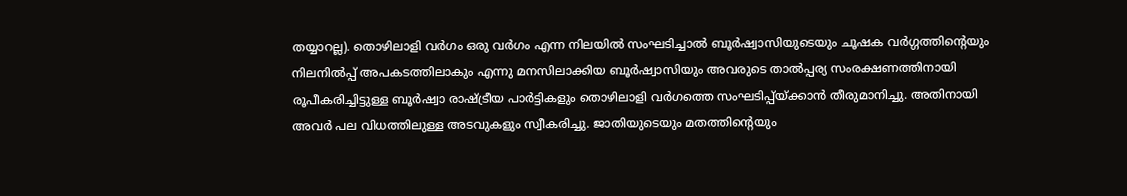തയ്യാറല്ല). തൊഴിലാളി വർഗം ഒരു വർഗം എന്ന നിലയിൽ സംഘടിച്ചാൽ ബൂർഷ്വാസിയുടെയും ചൂഷക വർഗ്ഗത്തിന്റെയും നിലനിൽപ്പ് അപകടത്തിലാകും എന്നു മനസിലാക്കിയ ബൂർഷ്വാസിയും അവരുടെ താൽപ്പര്യ സംരക്ഷണത്തിനായി രൂപീകരിച്ചിട്ടുള്ള ബൂർഷ്വാ രാഷ്ട്രീയ പാർട്ടികളും തൊഴിലാളി വർഗത്തെ സംഘടിപ്പ്യ്ക്കാൻ തീരുമാനിച്ചു. അതിനായി അവർ പല വിധത്തിലുള്ള അടവുകളും സ്വീകരിച്ചു. ജാതിയുടെയും മതത്തിന്റെയും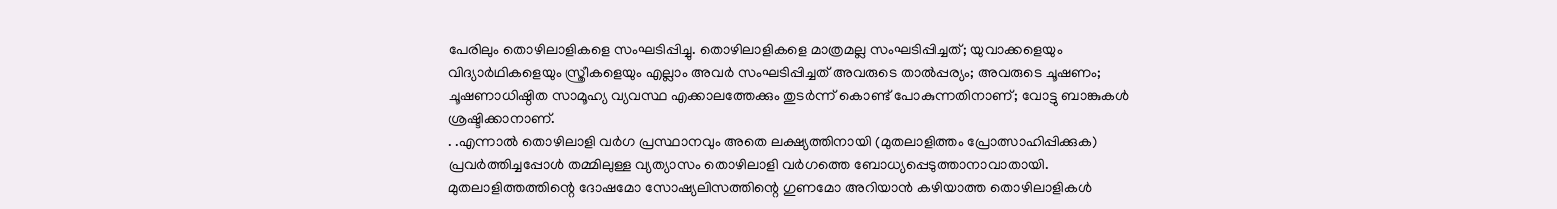പേരിലും തൊഴിലാളികളെ സംഘടിപ്പിച്ചു. തൊഴിലാളികളെ മാത്രമല്ല സംഘടിപ്പിച്ചത്; യുവാക്കളെയും വിദ്യാർഥികളെയും സ്ത്രീകളെയും എല്ലാം അവർ സംഘടിപ്പിച്ചത് അവരുടെ താൽപ്പര്യം; അവരുടെ ചൂഷണം; ചൂഷണാധിഷ്ഠിത സാമൂഹ്യ വ്യവസ്ഥ എക്കാലത്തേക്കും തുടർന്ന് കൊണ്ട് പോകുന്നതിനാണ്; വോട്ടു ബാങ്കുകൾ ശ്രഷ്ടിക്കാനാണ്.
. .എന്നാൽ തൊഴിലാളി വർഗ പ്രസ്ഥാനവും അതെ ലക്ഷ്യത്തിനായി (മുതലാളിത്തം പ്രോത്സാഹിപ്പിക്കുക) പ്രവർത്തിച്ചപ്പോൾ തമ്മിലുള്ള വ്യത്യാസം തൊഴിലാളി വർഗത്തെ ബോധ്യപ്പെടുത്താനാവാതായി. മുതലാളിത്തത്തിന്റെ ദോഷമോ സോഷ്യലിസത്തിന്റെ ഗുണമോ അറിയാൻ കഴിയാത്ത തൊഴിലാളികൾ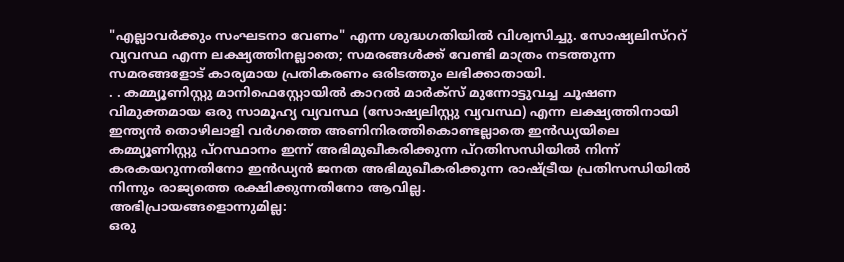"എല്ലാവർക്കും സംഘടനാ വേണം" എന്ന ശുദ്ധഗതിയിൽ വിശ്വസിച്ചു. സോഷ്യലിസ്ററ് വ്യവസ്ഥ എന്ന ലക്ഷ്യത്തിനല്ലാതെ; സമരങ്ങൾക്ക് വേണ്ടി മാത്രം നടത്തുന്ന സമരങ്ങളോട് കാര്യമായ പ്രതികരണം ഒരിടത്തും ലഭിക്കാതായി.
. . കമ്മ്യൂണിസ്റ്റു മാനിഫെസ്റ്റോയിൽ കാറൽ മാർക്സ് മുന്നോട്ടുവച്ച ചൂഷണ വിമുക്തമായ ഒരു സാമൂഹ്യ വ്യവസ്ഥ (സോഷ്യലിസ്റ്റു വ്യവസ്ഥ) എന്ന ലക്ഷ്യത്തിനായി ഇന്ത്യൻ തൊഴിലാളി വർഗത്തെ അണിനിരത്തികൊണ്ടല്ലാതെ ഇൻഡ്യയിലെ കമ്മ്യൂണിസ്റ്റു പ്റസ്ഥാനം ഇന്ന് അഭിമുഖീകരിക്കുന്ന പ്റതിസന്ധിയിൽ നിന്ന് കരകയറുന്നതിനോ ഇൻഡ്യൻ ജനത അഭിമുഖീകരിക്കുന്ന രാഷ്ട്രീയ പ്രതിസന്ധിയിൽ നിന്നും രാജ്യത്തെ രക്ഷിക്കുന്നതിനോ ആവില്ല.
അഭിപ്രായങ്ങളൊന്നുമില്ല:
ഒരു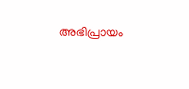അഭിപ്രായം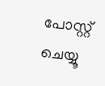പോസ്റ്റ് ചെയ്യൂ